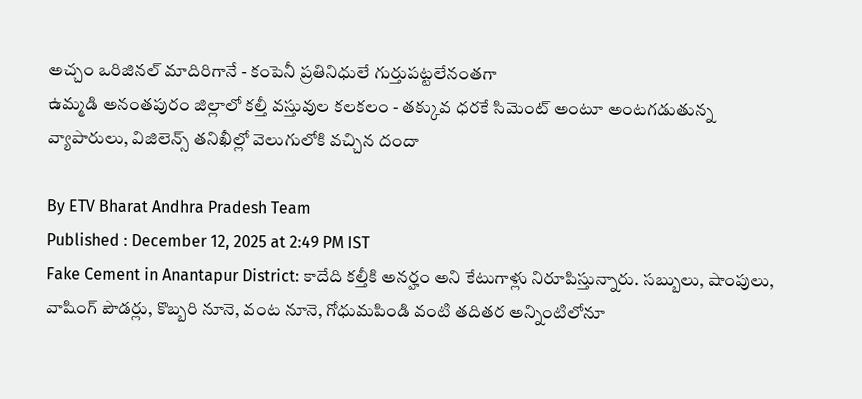అచ్చం ఒరిజినల్ మాదిరిగానే - కంపెనీ ప్రతినిధులే గుర్తుపట్టలేనంతగా
ఉమ్మడి అనంతపురం జిల్లాలో కల్తీ వస్తువుల కలకలం - తక్కువ ధరకే సిమెంట్ అంటూ అంటగడుతున్న వ్యాపారులు, విజిలెన్స్ తనిఖీల్లో వెలుగులోకి వచ్చిన దందా

By ETV Bharat Andhra Pradesh Team
Published : December 12, 2025 at 2:49 PM IST
Fake Cement in Anantapur District: కాదేది కల్తీకి అనర్హం అని కేటుగాళ్లు నిరూపిస్తున్నారు. సబ్బులు, షాంపులు, వాషింగ్ పౌడర్లు, కొబ్బరి నూనె, వంట నూనె, గోధుమపిండి వంటి తదితర అన్నింటిలోనూ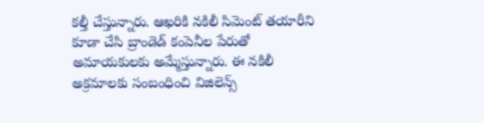కల్తీ చేస్తున్నారు. ఆఖరికి నకిలీ సిమెంట్ తయారీని కూడా చేసి బ్రాండెడ్ కంపెనీల పేరుతో అమాయకులకు అమ్మేస్తున్నారు. ఈ నకిలీ అక్రమాలకు సంబంధించి విజిలెన్స్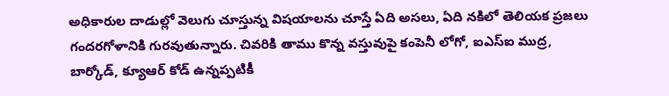అధికారుల దాడుల్లో వెలుగు చూస్తున్న విషయాలను చూస్తే ఏది అసలు, ఏది నకిలో తెలియక ప్రజలు గందరగోళానికి గురవుతున్నారు. చివరికి తాము కొన్న వస్తువుపై కంపెనీ లోగో, ఐఎస్ఐ ముద్ర, బార్కోడ్, క్యూఆర్ కోడ్ ఉన్నప్పటికీ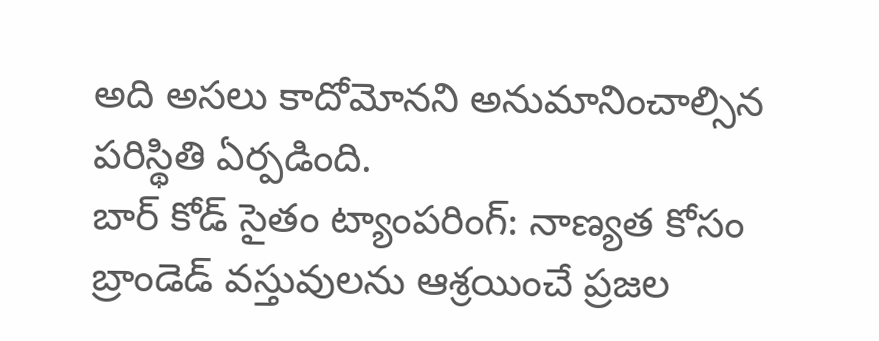అది అసలు కాదోమోనని అనుమానించాల్సిన పరిస్థితి ఏర్పడింది.
బార్ కోడ్ సైతం ట్యాంపరింగ్: నాణ్యత కోసం బ్రాండెడ్ వస్తువులను ఆశ్రయించే ప్రజల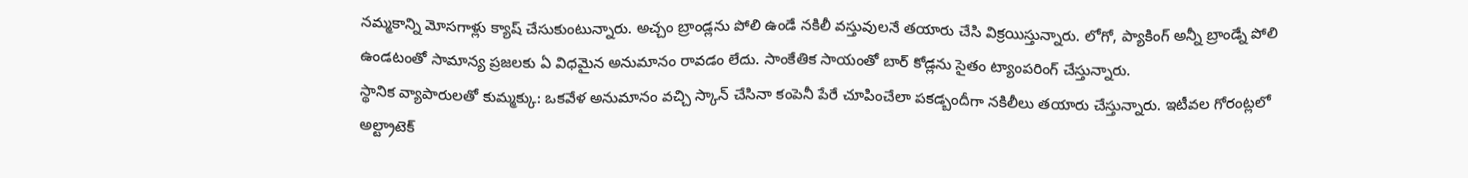నమ్మకాన్ని మోసగాళ్లు క్యాష్ చేసుకుంటున్నారు. అచ్చం బ్రాండ్లను పోలి ఉండే నకిలీ వస్తువులనే తయారు చేసి విక్రయిస్తున్నారు. లోగో, ప్యాకింగ్ అన్నీ బ్రాండ్నే పోలి ఉండటంతో సామాన్య ప్రజలకు ఏ విధమైన అనుమానం రావడం లేదు. సాంకేతిక సాయంతో బార్ కోడ్లను సైతం ట్యాంపరింగ్ చేస్తున్నారు.
స్థానిక వ్యాపారులతో కుమ్మక్కు: ఒకవేళ అనుమానం వచ్చి స్కాన్ చేసినా కంపెనీ పేరే చూపించేలా పకడ్బందీగా నకిలీలు తయారు చేస్తున్నారు. ఇటీవల గోరంట్లలో అల్ట్రాటెక్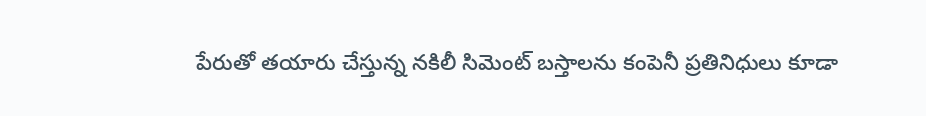పేరుతో తయారు చేస్తున్న నకిలీ సిమెంట్ బస్తాలను కంపెనీ ప్రతినిధులు కూడా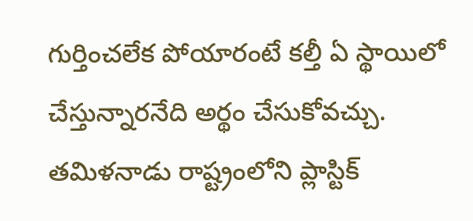గుర్తించలేక పోయారంటే కల్తీ ఏ స్థాయిలో చేస్తున్నారనేది అర్థం చేసుకోవచ్చు.
తమిళనాడు రాష్ట్రంలోని ప్లాస్టిక్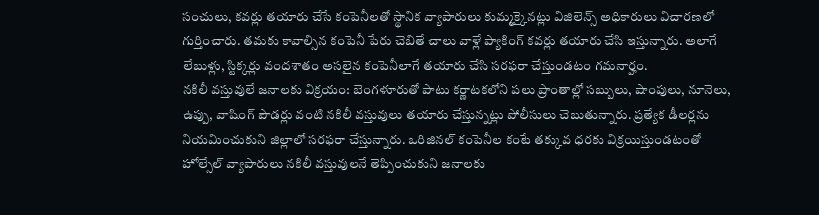సంచులు, కవర్లు తయారు చేసే కంపెనీలతో స్థానిక వ్యాపారులు కుమ్మక్కైనట్లు విజిలెన్స్ అధికారులు విచారణలో గుర్తించారు. తమకు కావాల్సిన కంపెనీ పేరు చెబితే చాలు వాళ్లే ప్యాకింగ్ కవర్లు తయారు చేసి ఇస్తున్నారు. అలాగే లేబుళ్లు, స్టిక్కర్లు వందశాతం అసలైన కంపెనీలాగే తయారు చేసి సరఫరా చేస్తుండటం గమనార్హం.
నకిలీ వస్తువులే జనాలకు విక్రయం: బెంగళూరుతో పాటు కర్ణాటకలోని పలు ప్రాంతాల్లో సబ్బులు, షాంపులు, నూనెలు, ఉప్పు, వాషింగ్ పౌడర్లు వంటి నకిలీ వస్తువులు తయారు చేస్తున్నట్లు పోలీసులు చెబుతున్నారు. ప్రత్యేక డీలర్లను నియమించుకుని జిల్లాలో సరఫరా చేస్తున్నారు. ఒరిజినల్ కంపెనీల కంటే తక్కువ ధరకు విక్రయిస్తుండటంతో హోల్సేల్ వ్యాపారులు నకిలీ వస్తువులనే తెప్పించుకుని జనాలకు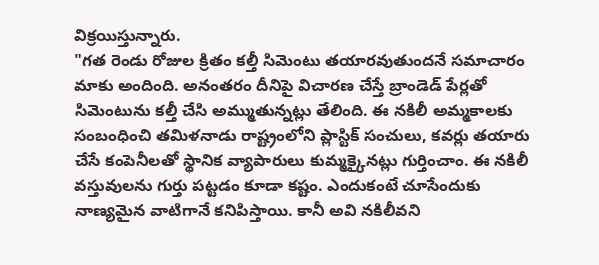విక్రయిస్తున్నారు.
"గత రెండు రోజుల క్రితం కల్తీ సిమెంటు తయారవుతుందనే సమాచారం మాకు అందింది. అనంతరం దీనిపై విచారణ చేస్తే బ్రాండెడ్ పేర్లతో సిమెంటును కల్తీ చేసి అమ్ముతున్నట్లు తేలింది. ఈ నకిలీ అమ్మకాలకు సంబంధించి తమిళనాడు రాష్ట్రంలోని ప్లాస్టిక్ సంచులు, కవర్లు తయారు చేసే కంపెనీలతో స్థానిక వ్యాపారులు కుమ్మక్కైనట్లు గుర్తించాం. ఈ నకిలీ వస్తువులను గుర్తు పట్టడం కూడా కష్టం. ఎందుకంటే చూసేందుకు నాణ్యమైన వాటిగానే కనిపిస్తాయి. కానీ అవి నకిలీవని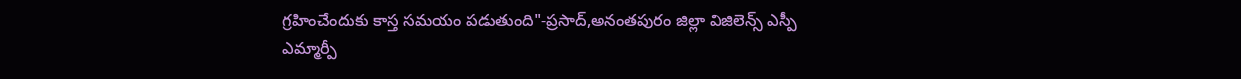గ్రహించేందుకు కాస్త సమయం పడుతుంది"-ప్రసాద్,అనంతపురం జిల్లా విజిలెన్స్ ఎస్పీ
ఎమ్మార్పీ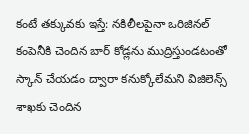కంటే తక్కువకు ఇస్తే: నకిలీలపైనా ఒరిజినల్ కంపెనీకి చెందిన బార్ కోడ్లను ముద్రిస్తుండటంతో స్కాన్ చేయడం ద్వారా కనుక్కోలేమని విజిలెన్స్ శాఖకు చెందిన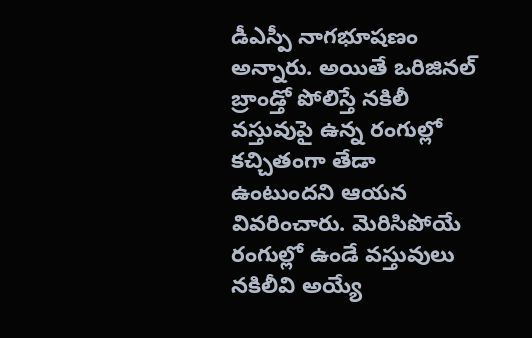డీఎస్పీ నాగభూషణం అన్నారు. అయితే ఒరిజినల్ బ్రాండ్తో పోలిస్తే నకిలీ వస్తువుపై ఉన్న రంగుల్లో కచ్చితంగా తేడా ఉంటుందని ఆయన వివరించారు. మెరిసిపోయే రంగుల్లో ఉండే వస్తువులు నకిలీవి అయ్యే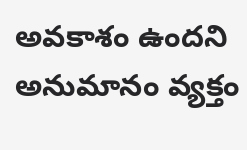అవకాశం ఉందని అనుమానం వ్యక్తం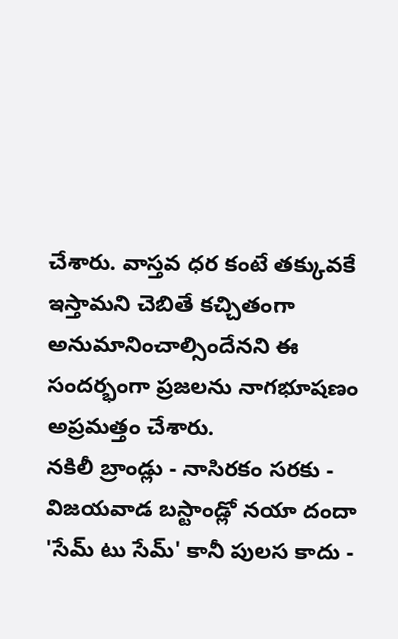చేశారు. వాస్తవ ధర కంటే తక్కువకే ఇస్తామని చెబితే కచ్చితంగా అనుమానించాల్సిందేనని ఈ సందర్భంగా ప్రజలను నాగభూషణం అప్రమత్తం చేశారు.
నకిలీ బ్రాండ్లు - నాసిరకం సరకు - విజయవాడ బస్టాండ్లో నయా దందా
'సేమ్ టు సేమ్' కానీ పులస కాదు -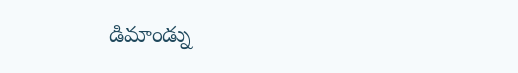డిమాండ్ను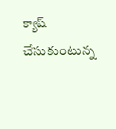క్యాష్ చేసుకుంటున్న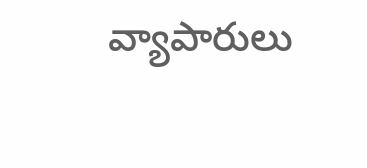వ్యాపారులు